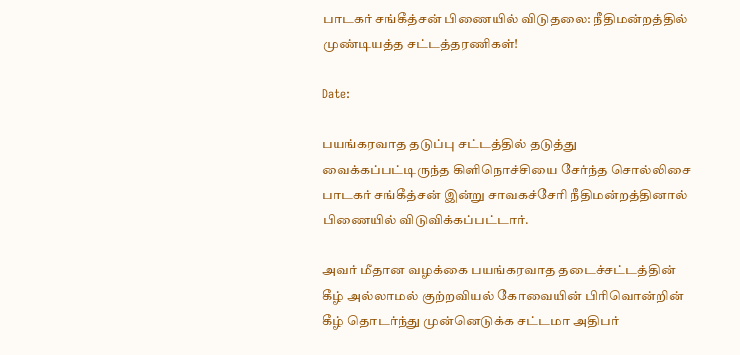பாடகர் சங்கீத்சன் பிணையில் விடுதலை: நீதிமன்றத்தில் முண்டியத்த சட்டத்தரணிகள்!

Date:

பயங்கரவாத தடுப்பு சட்டத்தில் தடுத்து வைக்கப்பட்டிருந்த கிளிநொச்சியை சேர்ந்த சொல்லிசை பாடகர் சங்கீத்சன் இன்று சாவகச்சேரி நீதிமன்றத்தினால் பிணையில் விடுவிக்கப்பட்டார்.

அவர் மீதான வழக்கை பயங்கரவாத தடைச்சட்டத்தின் கீழ் அல்லாமல் குற்றவியல் கோவையின் பிரிவொன்றின் கீழ் தொடர்ந்து முன்னெடுக்க சட்டமா அதிபர்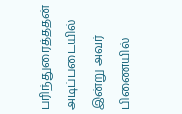பரிந்துரைத்ததன் அடிப்படையில் இன்று அவர் பிணையில்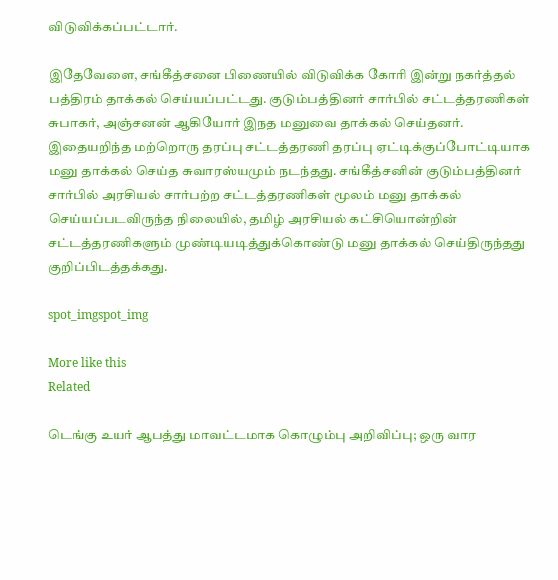விடுவிக்கப்பட்டார்.

இதேவேளை, சங்கீத்சனை பிணையில் விடுவிக்க கோரி இன்று நகர்த்தல் பத்திரம் தாக்கல் செய்யப்பட்டது. குடும்பத்தினர் சார்பில் சட்டத்தரணிகள் சுபாகர், அஞ்சனன் ஆகியோர் இநத மனுவை தாக்கல் செய்தனர். இதையறிந்த மற்றொரு தரப்பு சட்டத்தரணி தரப்பு ஏட்டிக்குப்போட்டியாக மனு தாக்கல் செய்த சுவாரஸ்யமும் நடந்தது. சங்கீத்சனின் குடும்பத்தினர் சார்பில் அரசியல் சார்பற்ற சட்டத்தரணிகள் மூலம் மனு தாக்கல் செய்யப்படவிருந்த நிலையில், தமிழ் அரசியல் கட்சியொன்றின் சட்டத்தரணிகளும் முண்டியடித்துக்கொண்டு மனு தாக்கல் செய்திருந்தது குறிப்பிடத்தக்கது.

spot_imgspot_img

More like this
Related

டெங்கு உயர் ஆபத்து மாவட்டமாக கொழும்பு அறிவிப்பு; ஒரு வார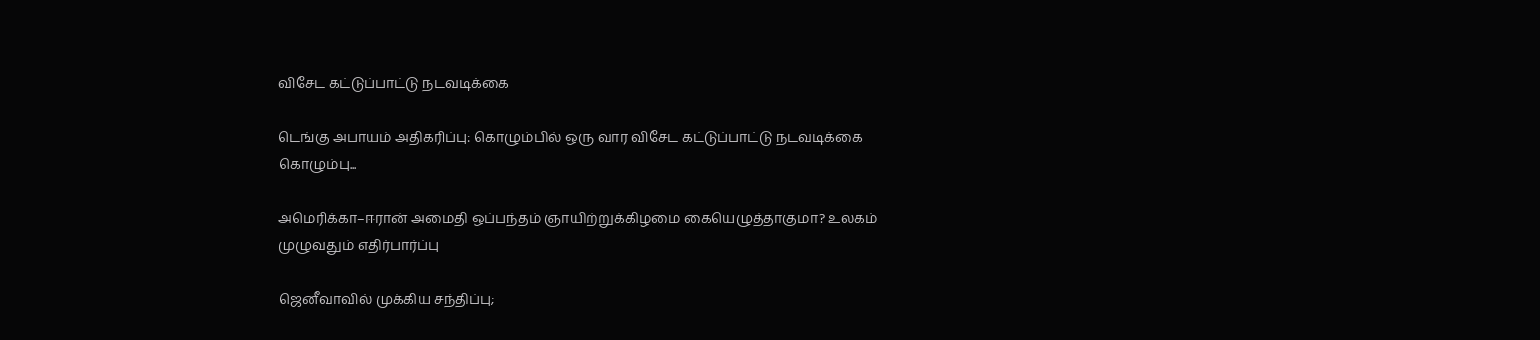விசேட கட்டுப்பாட்டு நடவடிக்கை

டெங்கு அபாயம் அதிகரிப்பு: கொழும்பில் ஒரு வார விசேட கட்டுப்பாட்டு நடவடிக்கை கொழும்பு...

அமெரிக்கா–ஈரான் அமைதி ஒப்பந்தம் ஞாயிற்றுக்கிழமை கையெழுத்தாகுமா? உலகம் முழுவதும் எதிர்பார்ப்பு

ஜெனீவாவில் முக்கிய சந்திப்பு;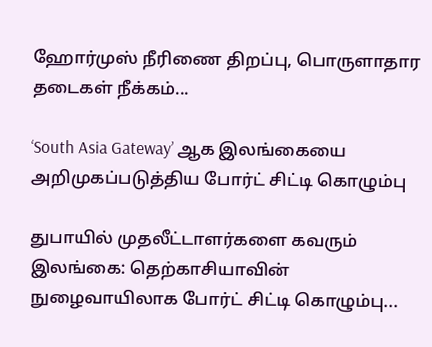ஹோர்முஸ் நீரிணை திறப்பு, பொருளாதார தடைகள் நீக்கம்...

‘South Asia Gateway’ ஆக இலங்கையை அறிமுகப்படுத்திய போர்ட் சிட்டி கொழும்பு

துபாயில் முதலீட்டாளர்களை கவரும் இலங்கை: தெற்காசியாவின் நுழைவாயிலாக போர்ட் சிட்டி கொழும்பு...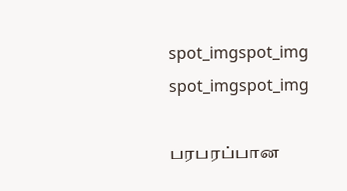spot_imgspot_img
spot_imgspot_img

பரபரப்பான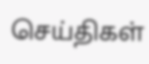செய்திகள்